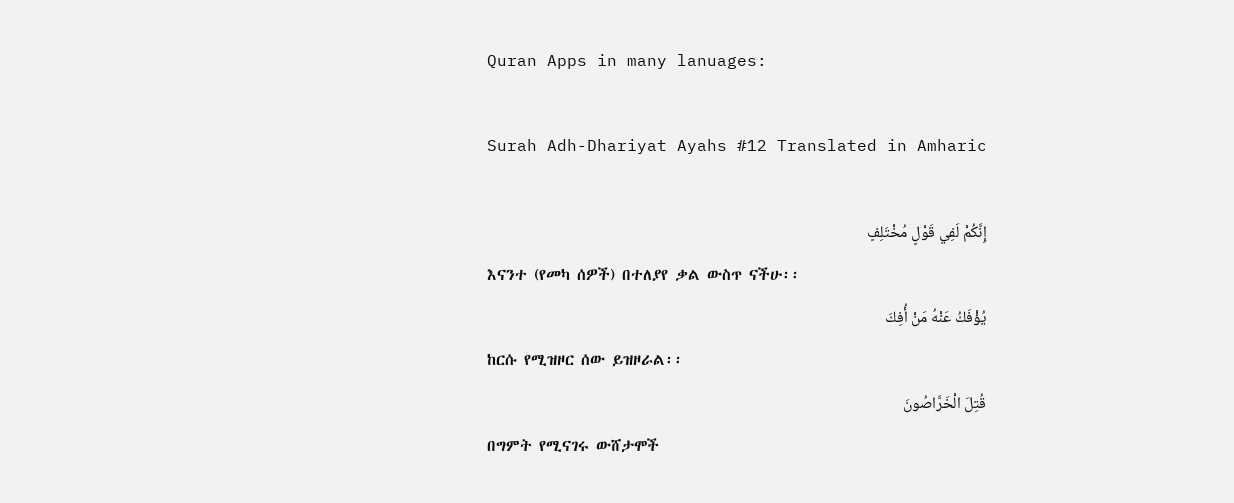Quran Apps in many lanuages:

Surah Adh-Dhariyat Ayahs #12 Translated in Amharic

إِنَّكُمْ لَفِي قَوْلٍ مُخْتَلِفٍ
እናንተ (የመካ ሰዎች) በተለያየ ቃል ውስጥ ናችሁ፡፡
يُؤْفَكُ عَنْهُ مَنْ أُفِكَ
ከርሱ የሚዝዞር ሰው ይዝዞራል፡፡
قُتِلَ الْخَرَّاصُونَ
በግምት የሚናገሩ ውሸታሞች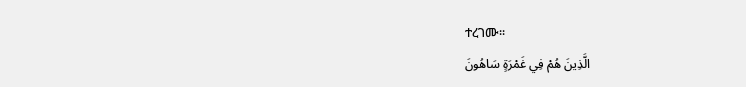ተረገሙ፡፡
الَّذِينَ هُمْ فِي غَمْرَةٍ سَاهُونَ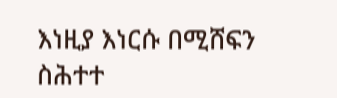እነዚያ እነርሱ በሚሸፍን ስሕተተ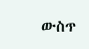ውስጥ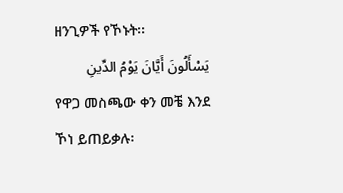ዘንጊዎች የኾኑት፡፡
يَسْأَلُونَ أَيَّانَ يَوْمُ الدِّينِ
የዋጋ መስጫው ቀን መቼ እንደ ኾነ ይጠይቃሉ፡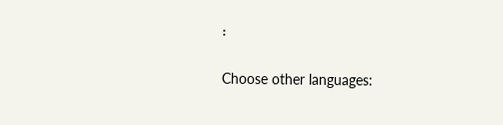፡

Choose other languages: